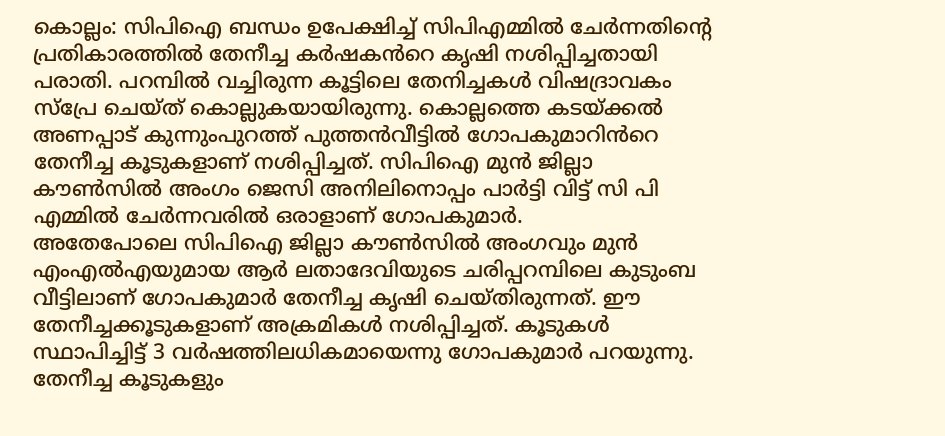കൊല്ലം: സിപിഐ ബന്ധം ഉപേക്ഷിച്ച് സിപിഎമ്മിൽ ചേർന്നതിന്റെ പ്രതികാരത്തിൽ തേനീച്ച കർഷകൻറെ കൃഷി നശിപ്പിച്ചതായി പരാതി. പറമ്പിൽ വച്ചിരുന്ന കൂട്ടിലെ തേനിച്ചകൾ വിഷദ്രാവകം സ്പ്രേ ചെയ്ത് കൊല്ലുകയായിരുന്നു. കൊല്ലത്തെ കടയ്ക്കൽ അണപ്പാട് കുന്നുംപുറത്ത് പുത്തൻവീട്ടിൽ ഗോപകുമാറിൻറെ തേനീച്ച കൂടുകളാണ് നശിപ്പിച്ചത്. സിപിഐ മുൻ ജില്ലാ കൗൺസിൽ അംഗം ജെസി അനിലിനൊപ്പം പാർട്ടി വിട്ട് സി പി എമ്മിൽ ചേർന്നവരിൽ ഒരാളാണ് ഗോപകുമാർ.
അതേപോലെ സിപിഐ ജില്ലാ കൗൺസിൽ അംഗവും മുൻ എംഎൽഎയുമായ ആർ ലതാദേവിയുടെ ചരിപ്പറമ്പിലെ കുടുംബ വീട്ടിലാണ് ഗോപകുമാർ തേനീച്ച കൃഷി ചെയ്തിരുന്നത്. ഈ തേനീച്ചക്കൂടുകളാണ് അക്രമികൾ നശിപ്പിച്ചത്. കൂടുകൾ സ്ഥാപിച്ചിട്ട് 3 വർഷത്തിലധികമായെന്നു ഗോപകുമാർ പറയുന്നു. തേനീച്ച കൂടുകളും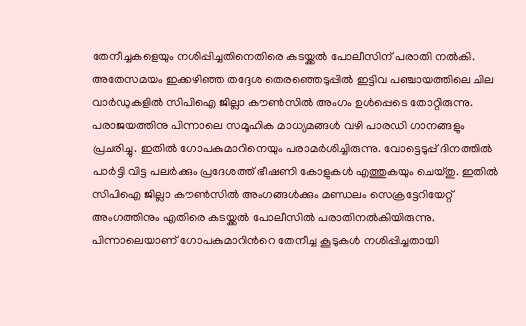തേനീച്ചകളെയും നശിപ്പിച്ചതിനെതിരെ കടയ്ക്കൽ പോലീസിന് പരാതി നൽകി.
അതേസമയം ഇക്കഴിഞ്ഞ തദ്ദേശ തെരഞ്ഞെടുപ്പിൽ ഇട്ടിവ പഞ്ചായത്തിലെ ചില വാർഡുകളിൽ സിപിഐ ജില്ലാ കൗൺസിൽ അംഗം ഉൾപ്പെടെ തോറ്റിരുന്നു. പരാജയത്തിനു പിന്നാലെ സമൂഹിക മാധ്യമങ്ങൾ വഴി പാരഡി ഗാനങ്ങളും പ്രചരിച്ചു. ഇതിൽ ഗോപകുമാറിനെയും പരാമർശിച്ചിരുന്നു. വോട്ടെടുപ്പ് ദിനത്തിൽ പാർട്ടി വിട്ട പലർക്കും പ്രദേശത്ത് ഭീഷണി കോളുകൾ എത്തുകയും ചെയ്തു. ഇതിൽ സിപിഐ ജില്ലാ കൗൺസിൽ അംഗങ്ങൾക്കും മണ്ഡലം സെക്രട്ടേറിയേറ്റ് അംഗത്തിനും എതിരെ കടയ്ക്കൽ പോലീസിൽ പരാതിനൽകിയിരുന്നു. പിന്നാലെയാണ് ഗോപകുമാറിൻറെ തേനീച്ച കൂടുകൾ നശിപ്പിച്ചതായി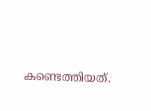കണ്ടെത്തിയത്.